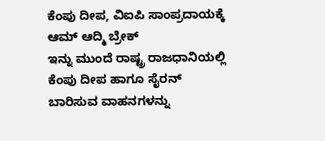ಕೆಂಪು ದೀಪ, ವಿಐಪಿ ಸಾಂಪ್ರದಾಯಕ್ಕೆ ಆಮ್ ಆದ್ಮಿ ಬ್ರೇಕ್
ಇನ್ನು ಮುಂದೆ ರಾಷ್ಟ್ರ ರಾಜಧಾನಿಯಲ್ಲಿ ಕೆಂಪು ದೀಪ ಹಾಗೂ ಸೈರನ್ ಬಾರಿಸುವ ವಾಹನಗಳನ್ನು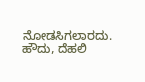ನೋಡಸಿಗಲಾರದು. ಹೌದು, ದೆಹಲಿ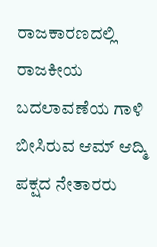ರಾಜಕಾರಣದಲ್ಲಿ ರಾಜಕೀಯ ಬದಲಾವಣೆಯ ಗಾಳಿ ಬೀಸಿರುವ ಆಮ್ ಆದ್ಮಿ ಪಕ್ಷದ ನೇತಾರರು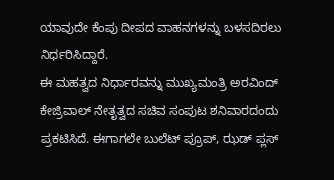ಯಾವುದೇ ಕೆಂಪು ದೀಪದ ವಾಹನಗಳನ್ನು ಬಳಸದಿರಲು ನಿರ್ಧರಿಸಿದ್ದಾರೆ.
ಈ ಮಹತ್ವದ ನಿರ್ಧಾರವನ್ನು ಮುಖ್ಯಮಂತ್ರಿ ಅರವಿಂದ್ ಕೇಜ್ರಿವಾಲ್ ನೇತೃತ್ವದ ಸಚಿವ ಸಂಪುಟ ಶನಿವಾರದಂದು ಪ್ರಕಟಿಸಿದೆ. ಈಗಾಗಲೇ ಬುಲೆಟ್ ಪ್ರೂಪ್, ಝಡ್ ಪ್ಲಸ್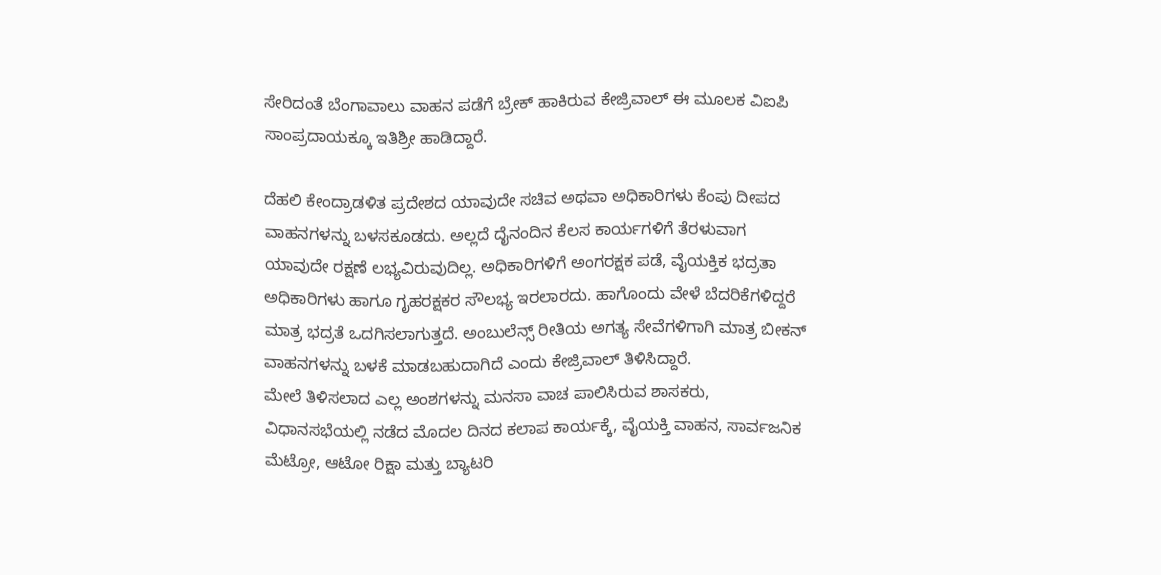ಸೇರಿದಂತೆ ಬೆಂಗಾವಾಲು ವಾಹನ ಪಡೆಗೆ ಬ್ರೇಕ್ ಹಾಕಿರುವ ಕೇಜ್ರಿವಾಲ್ ಈ ಮೂಲಕ ವಿಐಪಿ ಸಾಂಪ್ರದಾಯಕ್ಕೂ ಇತಿಶ್ರೀ ಹಾಡಿದ್ದಾರೆ.

ದೆಹಲಿ ಕೇಂದ್ರಾಡಳಿತ ಪ್ರದೇಶದ ಯಾವುದೇ ಸಚಿವ ಅಥವಾ ಅಧಿಕಾರಿಗಳು ಕೆಂಪು ದೀಪದ ವಾಹನಗಳನ್ನು ಬಳಸಕೂಡದು. ಅಲ್ಲದೆ ದೈನಂದಿನ ಕೆಲಸ ಕಾರ್ಯಗಳಿಗೆ ತೆರಳುವಾಗ ಯಾವುದೇ ರಕ್ಷಣೆ ಲಭ್ಯವಿರುವುದಿಲ್ಲ. ಅಧಿಕಾರಿಗಳಿಗೆ ಅಂಗರಕ್ಷಕ ಪಡೆ, ವೈಯಕ್ತಿಕ ಭದ್ರತಾ ಅಧಿಕಾರಿಗಳು ಹಾಗೂ ಗೃಹರಕ್ಷಕರ ಸೌಲಭ್ಯ ಇರಲಾರದು. ಹಾಗೊಂದು ವೇಳೆ ಬೆದರಿಕೆಗಳಿದ್ದರೆ ಮಾತ್ರ ಭದ್ರತೆ ಒದಗಿಸಲಾಗುತ್ತದೆ. ಅಂಬುಲೆನ್ಸ್ ರೀತಿಯ ಅಗತ್ಯ ಸೇವೆಗಳಿಗಾಗಿ ಮಾತ್ರ ಬೀಕನ್ ವಾಹನಗಳನ್ನು ಬಳಕೆ ಮಾಡಬಹುದಾಗಿದೆ ಎಂದು ಕೇಜ್ರಿವಾಲ್ ತಿಳಿಸಿದ್ದಾರೆ.
ಮೇಲೆ ತಿಳಿಸಲಾದ ಎಲ್ಲ ಅಂಶಗಳನ್ನು ಮನಸಾ ವಾಚ ಪಾಲಿಸಿರುವ ಶಾಸಕರು, ವಿಧಾನಸಭೆಯಲ್ಲಿ ನಡೆದ ಮೊದಲ ದಿನದ ಕಲಾಪ ಕಾರ್ಯಕ್ಕೆ, ವೈಯಕ್ತಿ ವಾಹನ, ಸಾರ್ವಜನಿಕ ಮೆಟ್ರೋ, ಆಟೋ ರಿಕ್ಷಾ ಮತ್ತು ಬ್ಯಾಟರಿ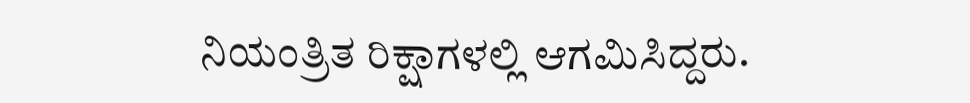ನಿಯಂತ್ರಿತ ರಿಕ್ಷಾಗಳಲ್ಲಿ ಆಗಮಿಸಿದ್ದರು.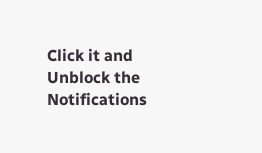Click it and Unblock the Notifications